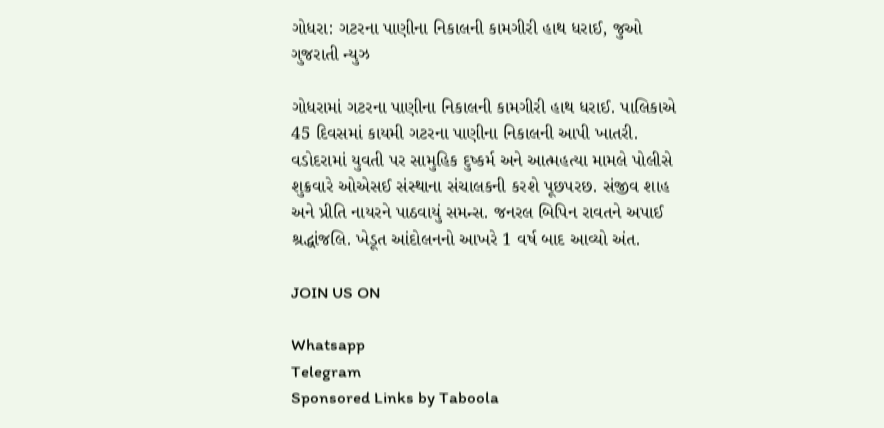ગોધરા: ગટરના પાણીના નિકાલની કામગીરી હાથ ધરાઈ, જુઓ ગુજરાતી ન્યુઝ

ગોધરામાં ગટરના પાણીના નિકાલની કામગીરી હાથ ધરાઈ. પાલિકાએ 45 દિવસમાં કાયમી ગટરના પાણીના નિકાલની આપી ખાતરી. વડોદરામાં યુવતી પર સામુહિક દુષ્કર્મ અને આત્મહત્યા મામલે પોલીસે શુક્રવારે ઓએસઈ સંસ્થાના સંચાલકની કરશે પૂછપરછ. સંજીવ શાહ અને પ્રીતિ નાયરને પાઠવાયું સમન્સ. જનરલ બિપિન રાવતને અપાઈ શ્રદ્ધાંજલિ. ખેડૂત આંદોલનનો આખરે 1 વર્ષ બાદ આવ્યો અંત.

JOIN US ON

Whatsapp
Telegram
Sponsored Links by Taboola